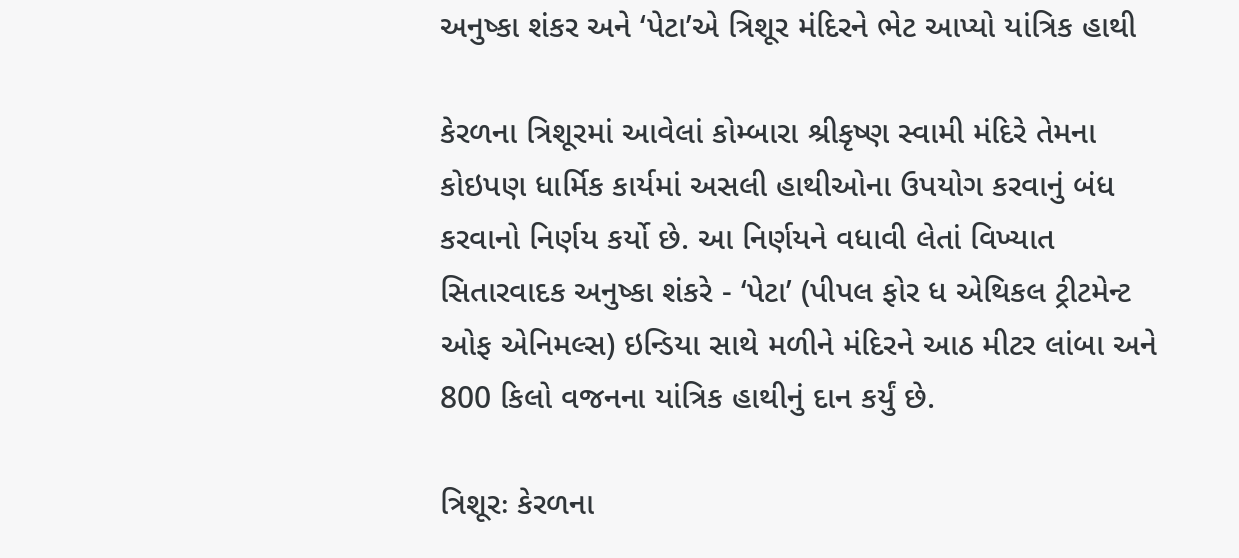અનુષ્કા શંકર અને ‘પેટા’એ ત્રિશૂર મંદિરને ભેટ આપ્યો યાંત્રિક હાથી

કેરળના ત્રિશૂરમાં આવેલાં કોમ્બારા શ્રીકૃષ્ણ સ્વામી મંદિરે તેમના કોઇપણ ધાર્મિક કાર્યમાં અસલી હાથીઓના ઉપયોગ કરવાનું બંધ કરવાનો નિર્ણય કર્યો છે. આ નિર્ણયને વધાવી લેતાં વિખ્યાત સિતારવાદક અનુષ્કા શંકરે - ‘પેટા’ (પીપલ ફોર ધ એથિકલ ટ્રીટમેન્ટ ઓફ એનિમલ્સ) ઇન્ડિયા સાથે મળીને મંદિરને આઠ મીટર લાંબા અને 800 કિલો વજનના યાંત્રિક હાથીનું દાન કર્યું છે.

ત્રિશૂરઃ કેરળના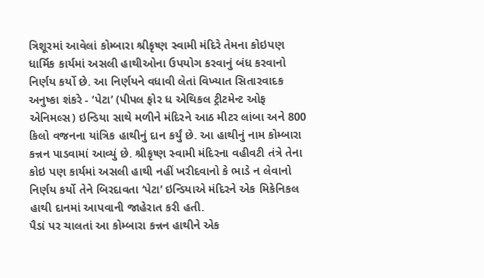ત્રિશૂરમાં આવેલાં કોમ્બારા શ્રીકૃષ્ણ સ્વામી મંદિરે તેમના કોઇપણ ધાર્મિક કાર્યમાં અસલી હાથીઓના ઉપયોગ કરવાનું બંધ કરવાનો નિર્ણય કર્યો છે. આ નિર્ણયને વધાવી લેતાં વિખ્યાત સિતારવાદક અનુષ્કા શંકરે - ‘પેટા’ (પીપલ ફોર ધ એથિકલ ટ્રીટમેન્ટ ઓફ એનિમલ્સ) ઇન્ડિયા સાથે મળીને મંદિરને આઠ મીટર લાંબા અને 800 કિલો વજનના યાંત્રિક હાથીનું દાન કર્યું છે. આ હાથીનું નામ કોમ્બારા કન્નન પાડવામાં આવ્યું છે. શ્રીકૃષ્ણ સ્વામી મંદિરના વહીવટી તંત્રે તેના કોઇ પણ કાર્યમાં અસલી હાથી નહીં ખરીદવાનો કે ભાડે ન લેવાનો નિર્ણય કર્યો તેને બિરદાવતા ‘પેટા’ ઇન્ડિયાએ મંદિરને એક મિકેનિકલ હાથી દાનમાં આપવાની જાહેરાત કરી હતી.
પૈડાં પર ચાલતાં આ કોમ્બારા કન્નન હાથીને એક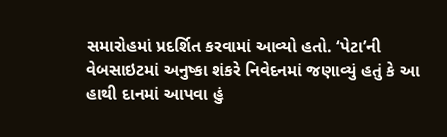સમારોહમાં પ્રદર્શિત કરવામાં આવ્યો હતો. ‘પેટા’ની વેબસાઇટમાં અનુષ્કા શંકરે નિવેદનમાં જણાવ્યું હતું કે આ હાથી દાનમાં આપવા હું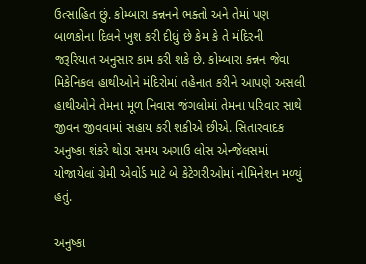ઉત્સાહિત છું. કોમ્બારા કન્નનને ભક્તો અને તેમાં પણ બાળકોના દિલને ખુશ કરી દીધું છે કેમ કે તે મંદિરની જરૂરિયાત અનુસાર કામ કરી શકે છે. કોમ્બારા કન્નન જેવા મિકેનિકલ હાથીઓને મંદિરોમાં તહેનાત કરીને આપણે અસલી હાથીઓને તેમના મૂળ નિવાસ જંગલોમાં તેમના પરિવાર સાથે જીવન જીવવામાં સહાય કરી શકીએ છીએ. સિતારવાદક અનુષ્કા શંકરે થોડા સમય અગાઉ લોસ એન્જેલસમાં યોજાયેલાં ગ્રેમી એવોર્ડ માટે બે કેટેગરીઓમાં નોમિનેશન મળ્યું હતું.

અનુષ્કા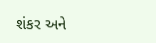શંકર અને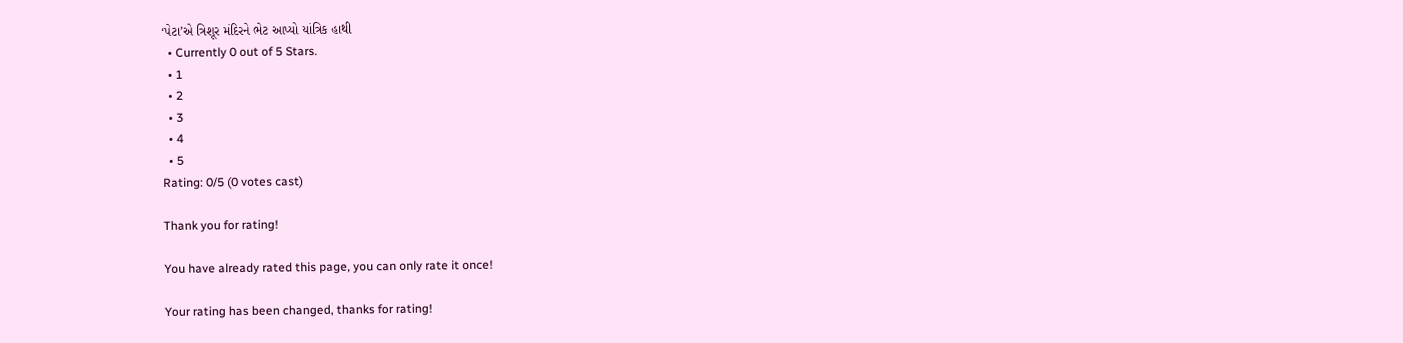‘પેટા’એ ત્રિશૂર મંદિરને ભેટ આપ્યો યાંત્રિક હાથી
  • Currently 0 out of 5 Stars.
  • 1
  • 2
  • 3
  • 4
  • 5
Rating: 0/5 (0 votes cast)

Thank you for rating!

You have already rated this page, you can only rate it once!

Your rating has been changed, thanks for rating!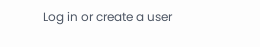Log in or create a user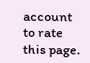account to rate this page.